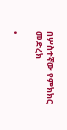በሦስተኛው የምክክር መድረክ

•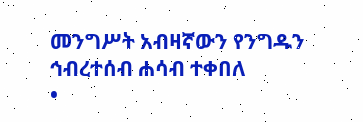መንግሥት አብዛኛውን የንግዱን ኅብረተሰብ ሐሳብ ተቀበለ
•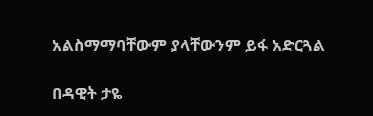አልስማማባቸውም ያላቸውንም ይፋ አድርጓል

በዳዊት ታዬ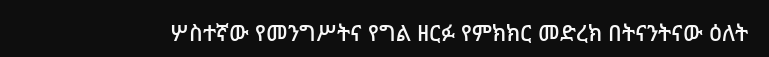ሦስተኛው የመንግሥትና የግል ዘርፉ የምክክር መድረክ በትናንትናው ዕለት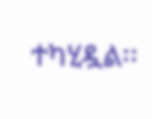ተካሂዷል፡፡